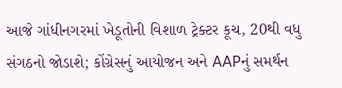આજે ગાંધીનગરમાં ખેડૂતોની વિશાળ ટ્રેક્ટર કૂચ, 20થી વધુ સંગઠનો જોડાશે; કોંગ્રેસનું આયોજન અને AAPનું સમર્થન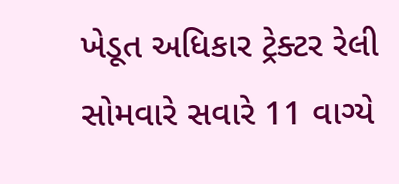ખેડૂત અધિકાર ટ્રેક્ટર રેલી સોમવારે સવારે 11 વાગ્યે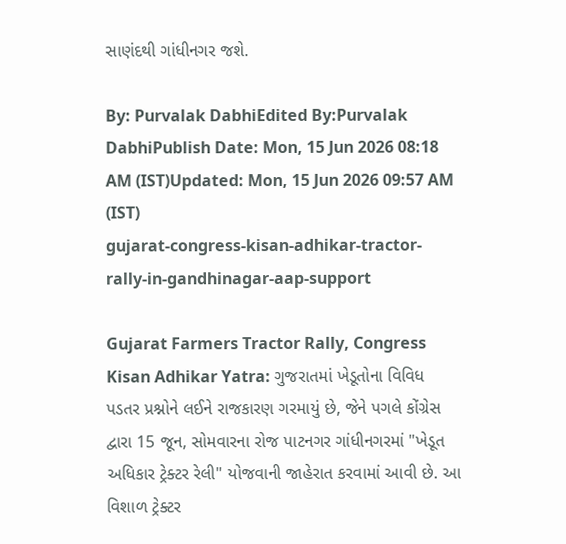સાણંદથી ગાંધીનગર જશે.

By: Purvalak DabhiEdited By:Purvalak DabhiPublish Date: Mon, 15 Jun 2026 08:18 AM (IST)Updated: Mon, 15 Jun 2026 09:57 AM (IST)
gujarat-congress-kisan-adhikar-tractor-rally-in-gandhinagar-aap-support

Gujarat Farmers Tractor Rally, Congress Kisan Adhikar Yatra: ગુજરાતમાં ખેડૂતોના વિવિધ પડતર પ્રશ્નોને લઈને રાજકારણ ગરમાયું છે, જેને પગલે કોંગ્રેસ દ્વારા 15 જૂન, સોમવારના રોજ પાટનગર ગાંધીનગરમાં "ખેડૂત અધિકાર ટ્રેક્ટર રેલી" યોજવાની જાહેરાત કરવામાં આવી છે. આ વિશાળ ટ્રેક્ટર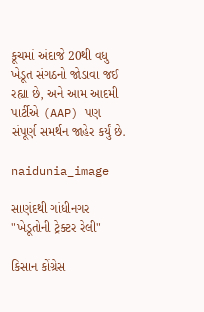કૂચમાં અંદાજે 20થી વધુ ખેડૂત સંગઠનો જોડાવા જઈ રહ્યા છે, અને આમ આદમી પાર્ટીએ (AAP) પણ સંપૂર્ણ સમર્થન જાહેર કર્યું છે.

naidunia_image

સાણંદથી ગાંધીનગર "ખેડૂતોની ટ્રેક્ટર રેલી"

કિસાન કોંગ્રેસ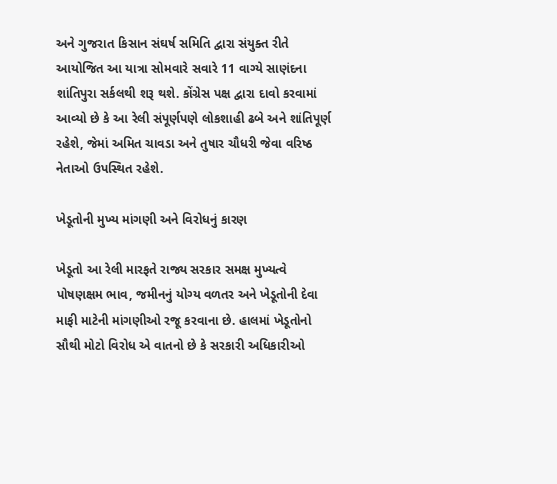અને ગુજરાત કિસાન સંઘર્ષ સમિતિ દ્વારા સંયુક્ત રીતે આયોજિત આ યાત્રા સોમવારે સવારે 11 વાગ્યે સાણંદના શાંતિપુરા સર્કલથી શરૂ થશે. કોંગ્રેસ પક્ષ દ્વારા દાવો કરવામાં આવ્યો છે કે આ રેલી સંપૂર્ણપણે લોકશાહી ઢબે અને શાંતિપૂર્ણ રહેશે, જેમાં અમિત ચાવડા અને તુષાર ચૌધરી જેવા વરિષ્ઠ નેતાઓ ઉપસ્થિત રહેશે.

ખેડૂતોની મુખ્ય માંગણી અને વિરોધનું કારણ

ખેડૂતો આ રેલી મારફતે રાજ્ય સરકાર સમક્ષ મુખ્યત્વે પોષણક્ષમ ભાવ, જમીનનું યોગ્ય વળતર અને ખેડૂતોની દેવા માફી માટેની માંગણીઓ રજૂ કરવાના છે. હાલમાં ખેડૂતોનો સૌથી મોટો વિરોધ એ વાતનો છે કે સરકારી અધિકારીઓ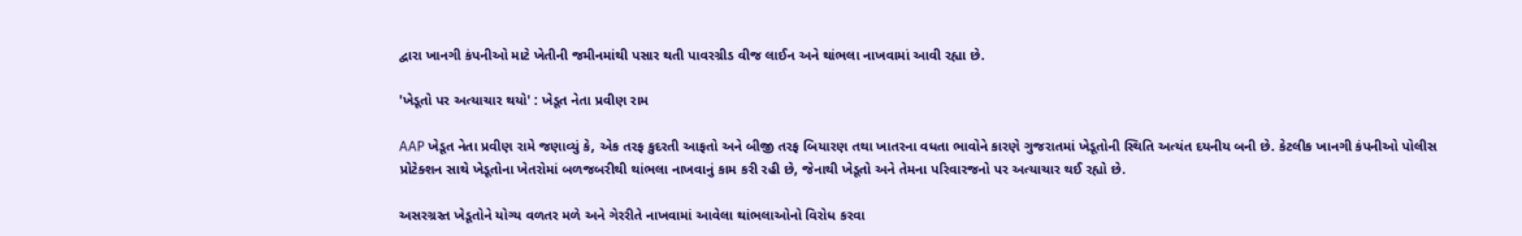દ્વારા ખાનગી કંપનીઓ માટે ખેતીની જમીનમાંથી પસાર થતી પાવરગ્રીડ વીજ લાઈન અને થાંભલા નાખવામાં આવી રહ્યા છે.

'ખેડૂતો પર અત્યાચાર થયો' : ખેડૂત નેતા પ્રવીણ રામ

AAP ખેડૂત નેતા પ્રવીણ રામે જણાવ્યું કે, એક તરફ કુદરતી આફતો અને બીજી તરફ બિયારણ તથા ખાતરના વધતા ભાવોને કારણે ગુજરાતમાં ખેડૂતોની સ્થિતિ અત્યંત દયનીય બની છે. કેટલીક ખાનગી કંપનીઓ પોલીસ પ્રોટેક્શન સાથે ખેડૂતોના ખેતરોમાં બળજબરીથી થાંભલા નાખવાનું કામ કરી રહી છે, જેનાથી ખેડૂતો અને તેમના પરિવારજનો પર અત્યાચાર થઈ રહ્યો છે.

અસરગ્રસ્ત ખેડૂતોને યોગ્ય વળતર મળે અને ગેરરીતે નાખવામાં આવેલા થાંભલાઓનો વિરોધ કરવા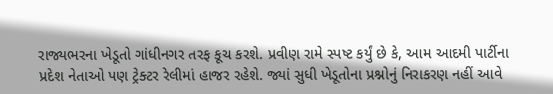રાજ્યભરના ખેડૂતો ગાંધીનગર તરફ કૂચ કરશે. પ્રવીણ રામે સ્પષ્ટ કર્યું છે કે, આમ આદમી પાર્ટીના પ્રદેશ નેતાઓ પણ ટ્રેક્ટર રેલીમાં હાજર રહેશે. જ્યાં સુધી ખેડૂતોના પ્રશ્નોનું નિરાકરણ નહીં આવે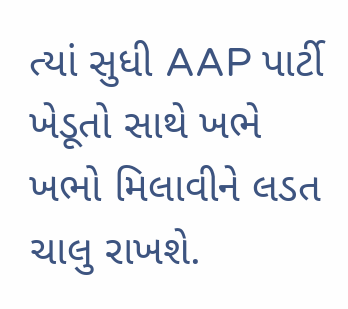ત્યાં સુધી AAP પાર્ટી ખેડૂતો સાથે ખભે ખભો મિલાવીને લડત ચાલુ રાખશે.